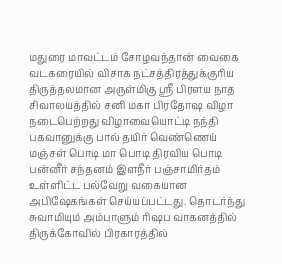மதுரை மாவட்டம் சோழவந்தான் வைகை வடகரையில் விசாக நட்சத்திரத்துக்குரிய திருத்தலமான அருள்மிகு ஸ்ரீ பிரளய நாத சிவாலயத்தில் சனி மகா பிரதோஷ விழா நடைபெற்றது விழாவையொட்டி நந்தி பகவானுக்கு பால் தயிர் வெண்ணெய் மஞ்சள் பொடி மா பொடி திரவிய பொடி பன்னீர் சந்தனம் இளநீர் பஞ்சாமிர்தம் உள்ளிட்ட பல்வேறு வகையான அபிஷேகங்கள் செய்யப்பட்டது. தொடர்ந்து சுவாமியும் அம்பாளும் ரிஷப வாகனத்தில் திருக்கோவில் பிரகாரத்தில்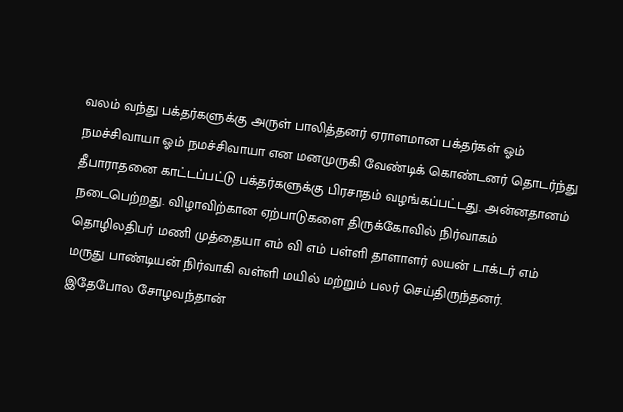வலம் வந்து பக்தர்களுக்கு அருள் பாலித்தனர் ஏராளமான பக்தர்கள் ஓம் நமச்சிவாயா ஓம் நமச்சிவாயா என மனமுருகி வேண்டிக் கொண்டனர் தொடர்ந்து தீபாராதனை காட்டப்பட்டு பக்தர்களுக்கு பிரசாதம் வழங்கப்பட்டது. அன்னதானம் நடைபெற்றது. விழாவிற்கான ஏற்பாடுகளை திருக்கோவில் நிர்வாகம் தொழிலதிபர் மணி முத்தையா எம் வி எம் பள்ளி தாளாளர் லயன் டாக்டர் எம் மருது பாண்டியன் நிர்வாகி வள்ளி மயில் மற்றும் பலர் செய்திருந்தனர். இதேபோல சோழவந்தான்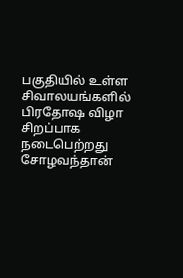பகுதியில் உள்ள சிவாலயங்களில் பிரதோஷ விழா சிறப்பாக நடைபெற்றது
சோழவந்தான்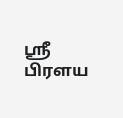ஸ்ரீ பிரளய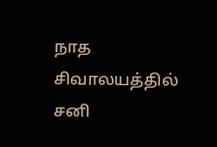நாத சிவாலயத்தில் சனி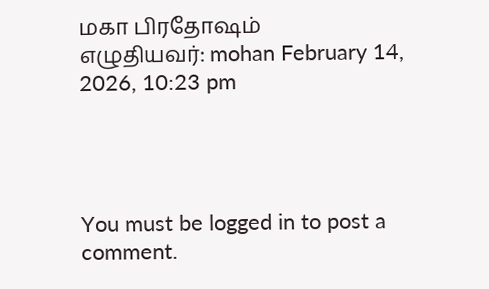மகா பிரதோஷம்
எழுதியவர்: mohan February 14, 2026, 10:23 pm




You must be logged in to post a comment.